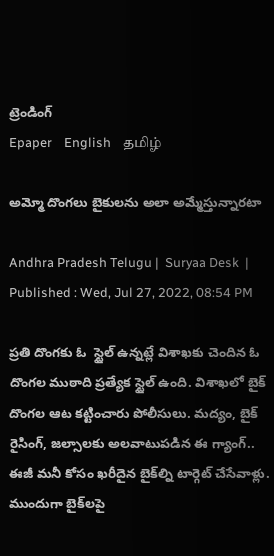ట్రెండింగ్
Epaper    English    தமிழ்

అమ్మో దొంగలు బైకులను అలా అమ్మేస్తున్నారటా

Andhra Pradesh Telugu |  Suryaa Desk  | Published : Wed, Jul 27, 2022, 08:54 PM

ప్రతి దొంగకు ఓ  స్టైల్ ఉన్నట్లే విశాఖకు చెందిన ఓ దొంగల ముఠాది ప్రత్యేక స్టైల్ ఉంది. విశాఖలో బైక్ దొంగల ఆట కట్టించారు పోలీసులు. మద్యం, బైక్ రైసింగ్, జల్సాలకు అలవాటుపడిన ఈ గ్యాంగ్.. ఈజీ మనీ కోసం ఖరీదైన బైక్‌ల్ని టార్గెట్ చేసేవాళ్లు. ముందుగా బైక్‌లపై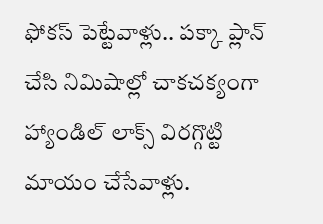ఫోకస్ పెట్టేవాళ్లు.. పక్కా ప్లాన్ చేసి నిమిషాల్లో చాకచక్యంగా హ్యాండిల్ లాక్స్ విరగ్గొట్టి మాయం చేసేవాళ్లు.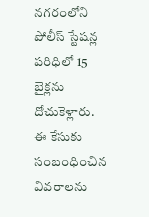నగరంలోని పోలీస్ స్టేషన్ల పరిధిలో 15 బైక్లను దోచుకెళ్లారు. ఈ కేసుకు సంబంధించిన వివరాలను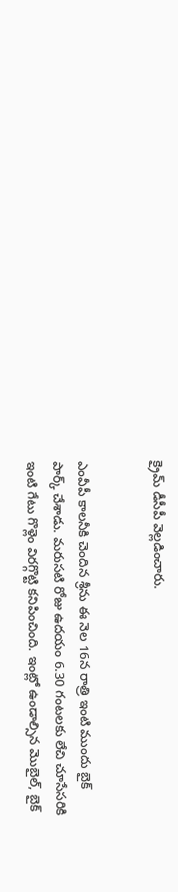క్రైమ్ డీసీపీ వెల్లడించారు.


ఎంవీపీ కాలనీకి చెందిన శ్రీను ఈ నెల 16న రాత్రి ఇంటి ముందు బైక్ పార్క్ చేశాడు. మరుసటి రోజు ఉదయం 6.30 గంటలకు లేచి చూసేసరికి ఇంటి గేటు గొళ్లెం విరగ్గొట్టి కనిపించింది. ఇంట్లో ఉండాల్సిన మొబైల్, బైక్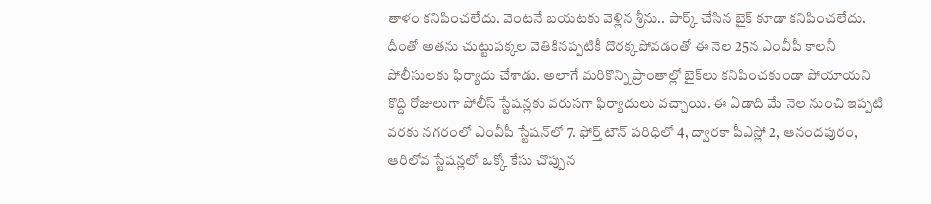తాళం కనిపించలేదు. వెంటనే బయటకు వెళ్లిన శ్రీను.. పార్క్ చేసిన బైక్ కూడా కనిపించలేదు. దీంతో అతను చుట్టుపక్కల వెతికినప్పటికీ దొరక్కపోవడంతో ఈ నెల 25న ఎంవీపీ కాలనీ పోలీసులకు ఫిర్యాదు చేశాడు. అలాగే మరికొన్ని ప్రాంతాల్లో బైక్‌లు కనిపించకుండా పోయాయని కొద్ది రోజులుగా పోలీస్ స్టేషన్లకు వరుసగా ఫిర్యాదులు వచ్చాయి. ఈ ఏడాది మే నెల నుంచి ఇప్పటి వరకు నగరంలో ఎంవీపీ స్టేషన్‌లో 7. ఫోర్త్ టౌన్ పరిధిలో 4, ద్వారకా పీఎస్లో 2, ఆనందపురం, ఆరిలోవ స్టేషన్లలో ఒక్కో కేసు చొప్పున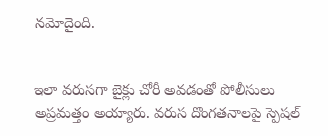నమోదైంది.


ఇలా వరుసగా బైక్లు చోరీ అవడంతో పోలీసులు అప్రమత్తం అయ్యారు. వరుస దొంగతనాలపై స్పెషల్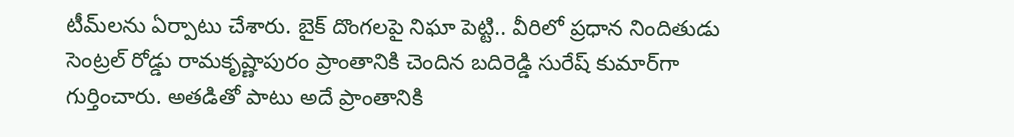టీమ్‌లను ఏర్పాటు చేశారు. బైక్ దొంగలపై నిఘా పెట్టి.. వీరిలో ప్రధాన నిందితుడు సెంట్రల్ రోడ్డు రామకృష్ణాపురం ప్రాంతానికి చెందిన బదిరెడ్డి సురేష్ కుమార్‌గా గుర్తించారు. అతడితో పాటు అదే ప్రాంతానికి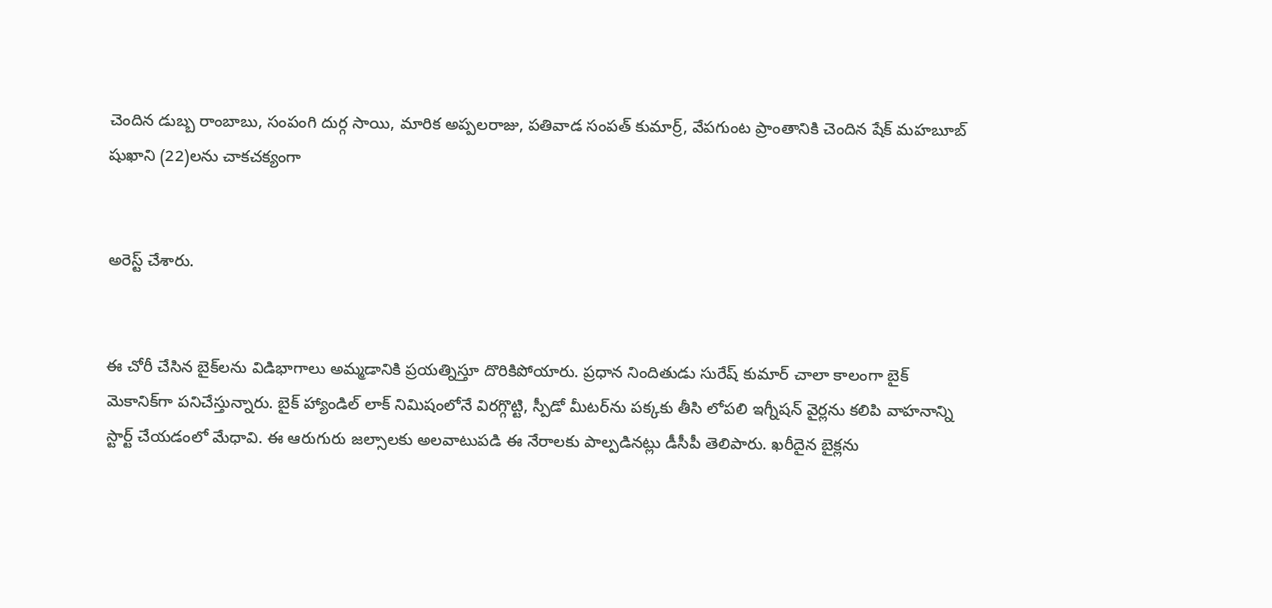చెందిన డుబ్బ రాంబాబు, సంపంగి దుర్గ సాయి, మారిక అప్పలరాజు, పతివాడ సంపత్ కుమార్ర్, వేపగుంట ప్రాంతానికి చెందిన షేక్ మహబూబ్ షుఖాని (22)లను చాకచక్యంగా


అరెస్ట్ చేశారు.


ఈ చోరీ చేసిన బైక్‌లను విడిభాగాలు అమ్మడానికి ప్రయత్నిస్తూ దొరికిపోయారు. ప్రధాన నిందితుడు సురేష్ కుమార్ చాలా కాలంగా బైక్ మెకానిక్‌గా పనిచేస్తున్నారు. బైక్ హ్యాండిల్ లాక్ నిమిషంలోనే విరగ్గొట్టి, స్పీడో మీటర్‌ను పక్కకు తీసి లోపలి ఇగ్నీషన్ వైర్లను కలిపి వాహనాన్ని స్టార్ట్ చేయడంలో మేధావి. ఈ ఆరుగురు జల్సాలకు అలవాటుపడి ఈ నేరాలకు పాల్పడినట్లు డీసీపీ తెలిపారు. ఖరీదైన బైక్లను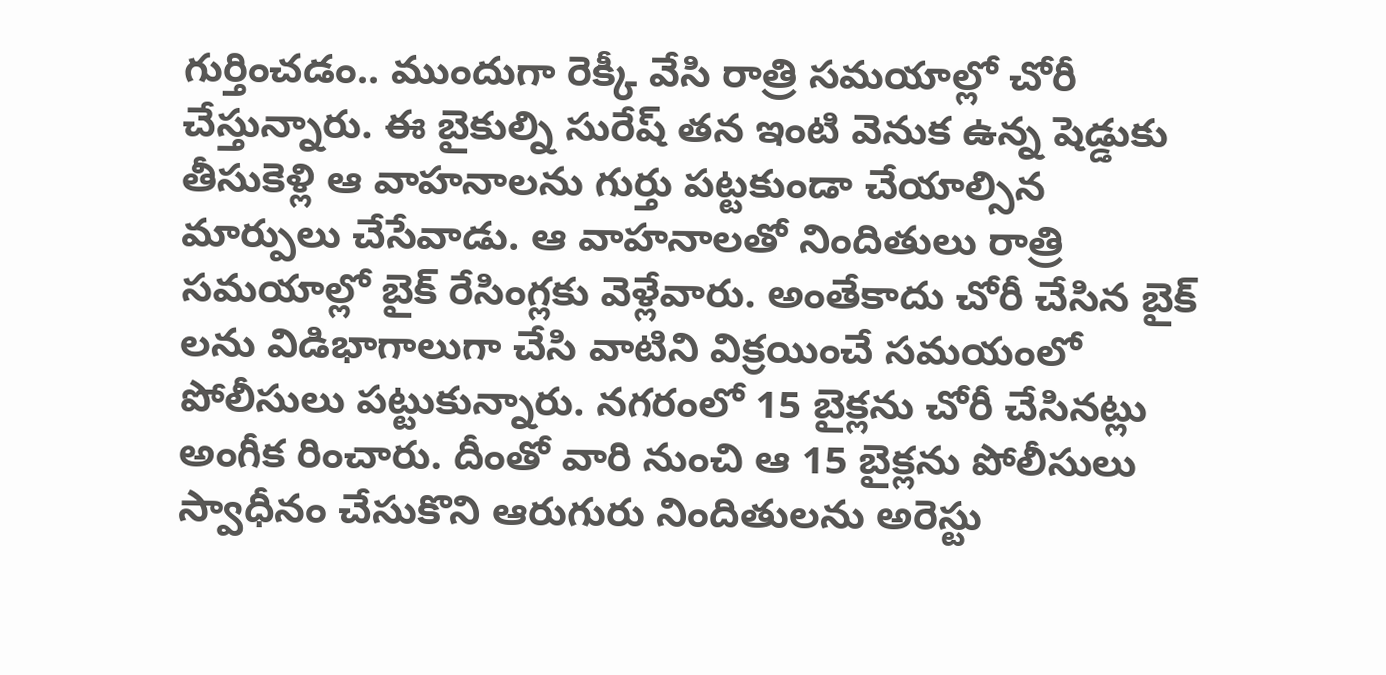గుర్తించడం.. ముందుగా రెక్కీ వేసి రాత్రి సమయాల్లో చోరీ చేస్తున్నారు. ఈ బైకుల్ని సురేష్ తన ఇంటి వెనుక ఉన్న షెడ్డుకు తీసుకెళ్లి ఆ వాహనాలను గుర్తు పట్టకుండా చేయాల్సిన మార్పులు చేసేవాడు. ఆ వాహనాలతో నిందితులు రాత్రి సమయాల్లో బైక్ రేసింగ్లకు వెళ్లేవారు. అంతేకాదు చోరీ చేసిన బైక్ లను విడిభాగాలుగా చేసి వాటిని విక్రయించే సమయంలో పోలీసులు పట్టుకున్నారు. నగరంలో 15 బైక్లను చోరీ చేసినట్లు అంగీక రించారు. దీంతో వారి నుంచి ఆ 15 బైక్లను పోలీసులు స్వాధీనం చేసుకొని ఆరుగురు నిందితులను అరెస్టు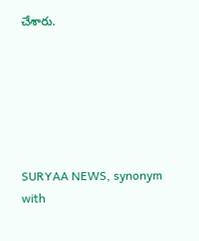చేశారు.






SURYAA NEWS, synonym with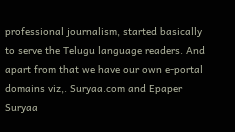professional journalism, started basically to serve the Telugu language readers. And apart from that we have our own e-portal domains viz,. Suryaa.com and Epaper Suryaa